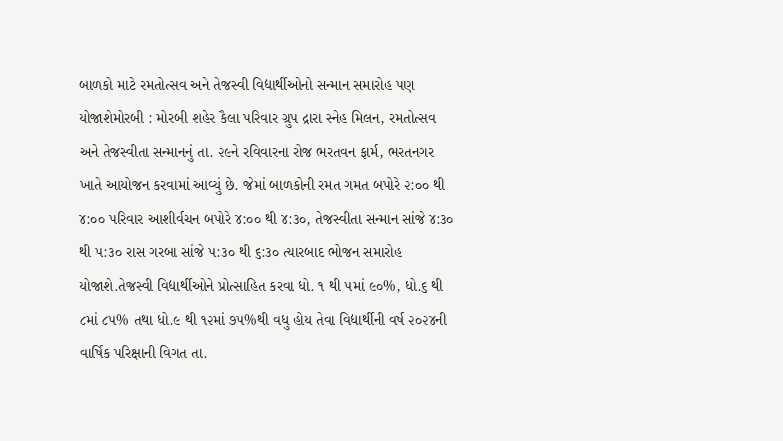બાળકો માટે રમતોત્સવ અને તેજસ્વી વિદ્યાર્થીઓનો સન્માન સમારોહ પણ યોજાશેમોરબી : મોરબી શહેર કૈલા પરિવાર ગ્રુપ દ્રારા સ્નેહ મિલન, રમતોત્સવ અને તેજસ્વીતા સન્માનનું તા. ૨૯ને રવિવારના રોજ ભરતવન ફાર્મ, ભરતનગર ખાતે આયોજન કરવામાં આવ્યું છે. જેમાં બાળકોની રમત ગમત બપોરે ૨:૦૦ થી ૪:૦૦ પરિવાર આશીર્વચન બપોરે ૪:૦૦ થી ૪:૩૦, તેજસ્વીતા સન્માન સાંજે ૪:૩૦ થી ૫:૩૦ રાસ ગરબા સાંજે ૫:૩૦ થી ૬:૩૦ ત્યારબાદ ભોજન સમારોહ યોજાશે.તેજસ્વી વિદ્યાર્થીઓને પ્રોત્સાહિત કરવા ધો. ૧ થી ૫માં ૯૦%, ધો.૬ થી ૮માં ૮૫% તથા ધો.૯ થી ૧૨માં ૭૫%થી વધુ હોય તેવા વિદ્યાર્થીની વર્ષ ૨૦૨૪ની વાર્ષિક પરિક્ષાની વિગત તા.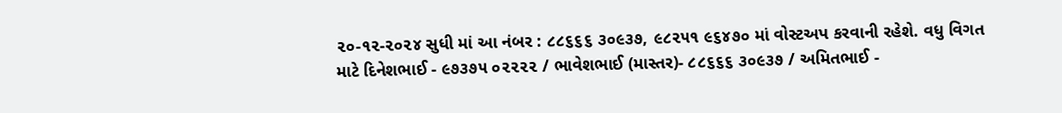૨૦-૧૨-૨૦૨૪ સુધી માં આ નંબર : ૮૮૬૬૬ ૩૦૯૩૭, ૯૮૨૫૧ ૯૬૪૭૦ માં વોસ્ટઅપ કરવાની રહેશે. વધુ વિગત માટે દિનેશભાઈ - ૯૭૩૭૫ ૦૨૨૨૨ / ભાવેશભાઈ (માસ્તર)- ૮૮૬૬૬ ૩૦૯૩૭ / અમિતભાઈ -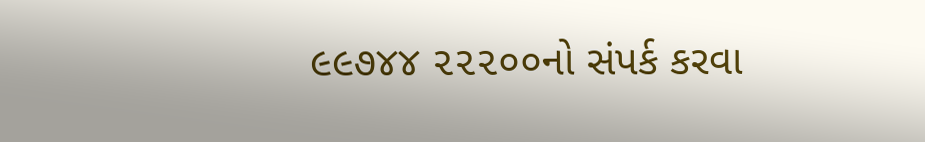૯૯૭૪૪ ૨૨૨૦૦નો સંપર્ક કરવા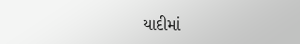યાદીમાં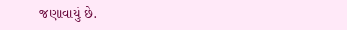જણાવાયું છે.